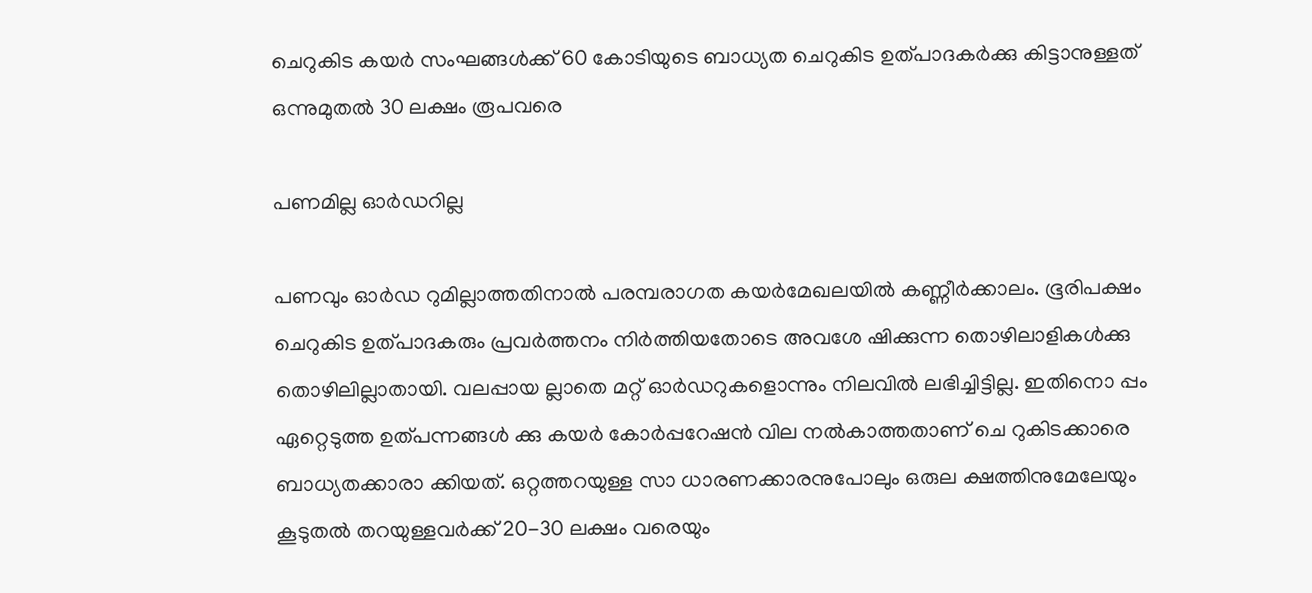ചെറുകിട കയർ സംഘങ്ങൾക്ക് 60 കോടിയുടെ ബാധ്യത ചെറുകിട ഉത്പാദകർക്കു കിട്ടാനുള്ളത് ഒന്നുമുതൽ 30 ലക്ഷം രൂപവരെ

പണമില്ല ഓർഡറില്ല

പണവും ഓർഡ റുമില്ലാത്തതിനാൽ പരമ്പരാഗത കയർമേഖലയിൽ കണ്ണീർക്കാലം. ഭൂരിപക്ഷം ചെറുകിട ഉത്പാദകരും പ്രവർത്തനം നിർത്തിയതോടെ അവശേ ഷിക്കുന്ന തൊഴിലാളികൾക്കു തൊഴിലില്ലാതായി. വലപ്പായ ല്ലാതെ മറ്റ് ഓർഡറുകളൊന്നും നിലവിൽ ലഭിച്ചിട്ടില്ല. ഇതിനൊ പ്പം ഏറ്റെടുത്ത ഉത്പന്നങ്ങൾ ക്കു കയർ കോർപ്പറേഷൻ വില നൽകാത്തതാണ് ചെ റുകിടക്കാരെ ബാധ്യതക്കാരാ ക്കിയത്. ഒറ്റത്തറയുള്ള സാ ധാരണക്കാരനുപോലും ഒരുല ക്ഷത്തിനുമേലേയും കൂടുതൽ തറയുള്ളവർക്ക് 20-30 ലക്ഷം വരെയും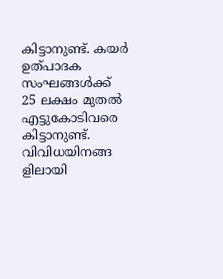കിട്ടാനുണ്ട്. കയർ ഉത്പാദക സംഘങ്ങൾക്ക്
25 ലക്ഷം മുതൽ എട്ടുകോടിവരെ കിട്ടാനുണ്ട്. വിവിധയിനങ്ങ ളിലായി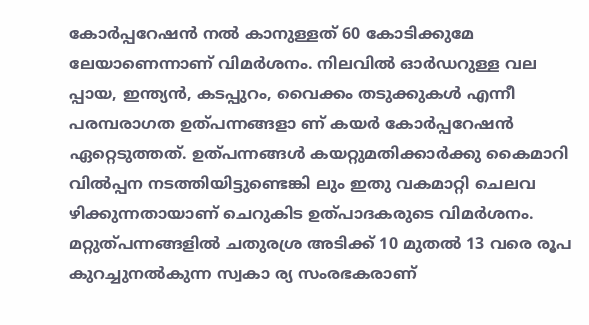കോർപ്പറേഷൻ നൽ കാനുള്ളത് 60 കോടിക്കുമേ ലേയാണെന്നാണ് വിമർശനം. നിലവിൽ ഓർഡറുള്ള വല പ്പായ, ഇന്ത്യൻ, കടപ്പുറം, വൈക്കം തടുക്കുകൾ എന്നീ പരമ്പരാഗത ഉത്പന്നങ്ങളാ ണ് കയർ കോർപ്പറേഷൻ ഏറ്റെടുത്തത്. ഉത്പന്നങ്ങൾ കയറ്റുമതിക്കാർക്കു കൈമാറി വിൽപ്പന നടത്തിയിട്ടുണ്ടെങ്കി ലും ഇതു വകമാറ്റി ചെലവ ഴിക്കുന്നതായാണ് ചെറുകിട ഉത്പാദകരുടെ വിമർശനം. മറ്റുത്പന്നങ്ങളിൽ ചതുരശ്ര അടിക്ക് 10 മുതൽ 13 വരെ രൂപ കുറച്ചുനൽകുന്ന സ്വകാ ര്യ സംരഭകരാണ്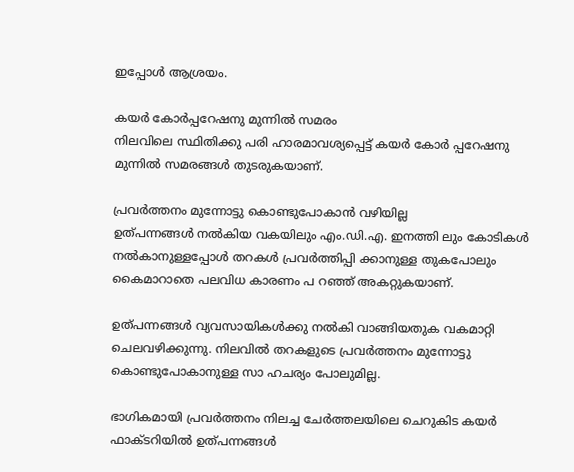ഇപ്പോൾ ആശ്രയം.

കയർ കോർപ്പറേഷനു മുന്നിൽ സമരം
നിലവിലെ സ്ഥിതിക്കു പരി ഹാരമാവശ്യപ്പെട്ട് കയർ കോർ പ്പറേഷനു മുന്നിൽ സമരങ്ങൾ തുടരുകയാണ്.

പ്രവർത്തനം മുന്നോട്ടു കൊണ്ടുപോകാൻ വഴിയില്ല
ഉത്പന്നങ്ങൾ നൽകിയ വകയിലും എം.ഡി.എ. ഇനത്തി ലും കോടികൾ നൽകാനുള്ളപ്പോൾ തറകൾ പ്രവർത്തിപ്പി ക്കാനുള്ള തുകപോലും കൈമാറാതെ പലവിധ കാരണം പ റഞ്ഞ് അകറ്റുകയാണ്.

ഉത്പന്നങ്ങൾ വ്യവസായികൾക്കു നൽകി വാങ്ങിയതുക വകമാറ്റി ചെലവഴിക്കുന്നു. നിലവിൽ തറകളുടെ പ്രവർത്തനം മുന്നോട്ടു കൊണ്ടുപോകാനുള്ള സാ ഹചര്യം പോലുമില്ല.

ഭാഗികമായി പ്രവർത്തനം നിലച്ച ചേർത്തലയിലെ ചെറുകിട കയർ ഫാക്ടറിയിൽ ഉത്പന്നങ്ങൾ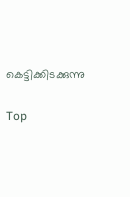കെട്ടിക്കിടക്കുന്നു

Top